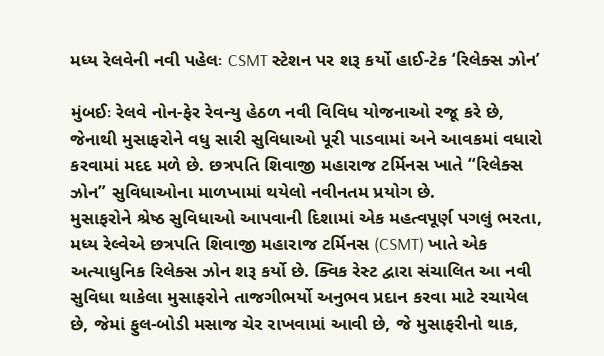મધ્ય રેલવેની નવી પહેલઃ CSMT સ્ટેશન પર શરૂ કર્યો હાઈ-ટેક ‘રિલેક્સ ઝોન’

મુંબઈઃ રેલવે નોન-ફેર રેવન્યુ હેઠળ નવી વિવિધ યોજનાઓ રજૂ કરે છે, જેનાથી મુસાફરોને વધુ સારી સુવિધાઓ પૂરી પાડવામાં અને આવકમાં વધારો કરવામાં મદદ મળે છે. છત્રપતિ શિવાજી મહારાજ ટર્મિનસ ખાતે “રિલેક્સ ઝોન” સુવિધાઓના માળખામાં થયેલો નવીનતમ પ્રયોગ છે.
મુસાફરોને શ્રેષ્ઠ સુવિધાઓ આપવાની દિશામાં એક મહત્વપૂર્ણ પગલું ભરતા, મધ્ય રેલ્વેએ છત્રપતિ શિવાજી મહારાજ ટર્મિનસ (CSMT) ખાતે એક અત્યાધુનિક રિલેક્સ ઝોન શરૂ કર્યો છે. ક્વિક રેસ્ટ દ્વારા સંચાલિત આ નવી સુવિધા થાકેલા મુસાફરોને તાજગીભર્યો અનુભવ પ્રદાન કરવા માટે રચાયેલ છે, જેમાં ફુલ-બોડી મસાજ ચેર રાખવામાં આવી છે, જે મુસાફરીનો થાક,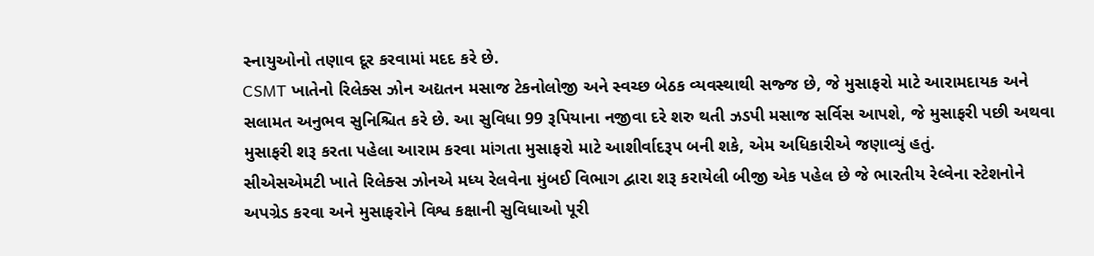સ્નાયુઓનો તણાવ દૂર કરવામાં મદદ કરે છે.
CSMT ખાતેનો રિલેક્સ ઝોન અદ્યતન મસાજ ટેકનોલોજી અને સ્વચ્છ બેઠક વ્યવસ્થાથી સજ્જ છે, જે મુસાફરો માટે આરામદાયક અને સલામત અનુભવ સુનિશ્ચિત કરે છે. આ સુવિધા 99 રૂપિયાના નજીવા દરે શરુ થતી ઝડપી મસાજ સર્વિસ આપશે, જે મુસાફરી પછી અથવા મુસાફરી શરૂ કરતા પહેલા આરામ કરવા માંગતા મુસાફરો માટે આશીર્વાદરૂપ બની શકે, એમ અધિકારીએ જણાવ્યું હતું.
સીએસએમટી ખાતે રિલેક્સ ઝોનએ મધ્ય રેલવેના મુંબઈ વિભાગ દ્વારા શરૂ કરાયેલી બીજી એક પહેલ છે જે ભારતીય રેલ્વેના સ્ટેશનોને અપગ્રેડ કરવા અને મુસાફરોને વિશ્વ કક્ષાની સુવિધાઓ પૂરી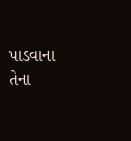પાડવાના તેના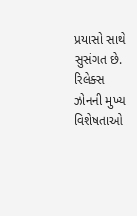પ્રયાસો સાથે સુસંગત છે. રિલેક્સ ઝોનની મુખ્ય વિશેષતાઓ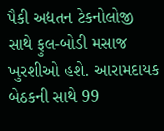પૈકી અદ્યતન ટેકનોલોજી સાથે ફુલ-બોડી મસાજ ખુરશીઓ હશે. આરામદાયક બેઠકની સાથે 99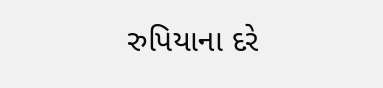રુપિયાના દરે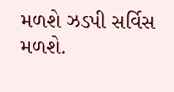મળશે ઝડપી સર્વિસ મળશે.